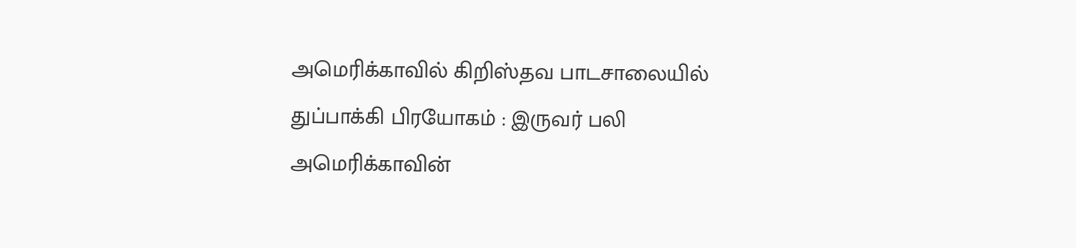அமெரிக்காவில் கிறிஸ்தவ பாடசாலையில் துப்பாக்கி பிரயோகம் : இருவர் பலி
அமெரிக்காவின்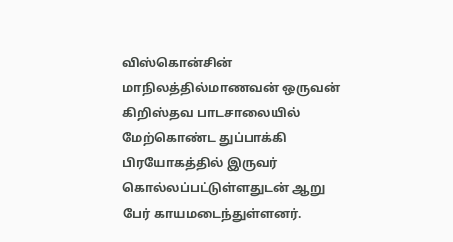விஸ்கொன்சின் மாநிலத்தில்மாணவன் ஒருவன் கிறிஸ்தவ பாடசாலையில் மேற்கொண்ட துப்பாக்கி பிரயோகத்தில் இருவர் கொல்லப்பட்டுள்ளதுடன் ஆறு பேர் காயமடைந்துள்ளனர்.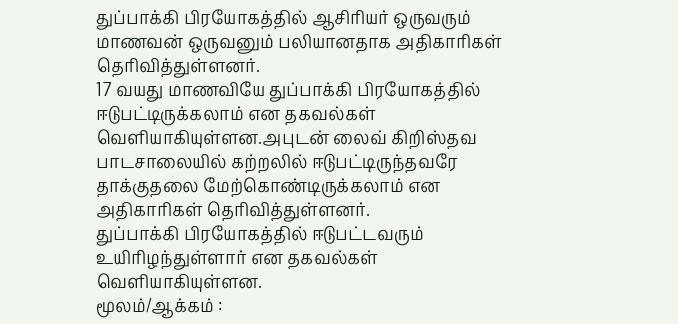துப்பாக்கி பிரயோகத்தில் ஆசிரியர் ஒருவரும் மாணவன் ஒருவனும் பலியானதாக அதிகாரிகள் தெரிவித்துள்ளனர்.
17 வயது மாணவியே துப்பாக்கி பிரயோகத்தில் ஈடுபட்டிருக்கலாம் என தகவல்கள் வெளியாகியுள்ளன.அபுடன் லைவ் கிறிஸ்தவ பாடசாலையில் கற்றலில் ஈடுபட்டிருந்தவரே தாக்குதலை மேற்கொண்டிருக்கலாம் என அதிகாரிகள் தெரிவித்துள்ளனர்.
துப்பாக்கி பிரயோகத்தில் ஈடுபட்டவரும் உயிரிழந்துள்ளார் என தகவல்கள் வெளியாகியுள்ளன.
மூலம்/ஆக்கம் :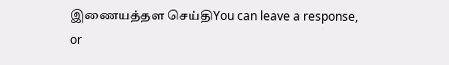இணையத்தள செய்திYou can leave a response, or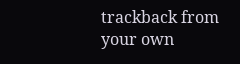trackback from your own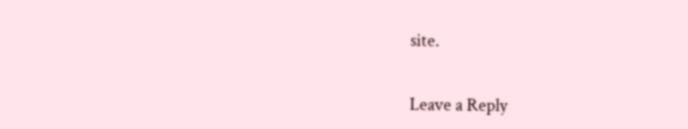site.


Leave a Reply